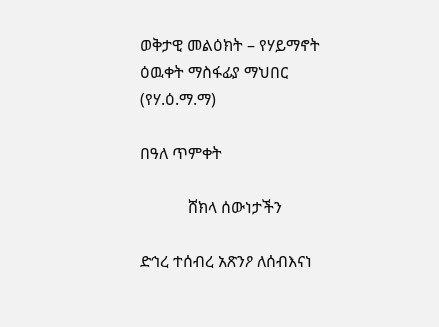ወቅታዊ መልዕክት – የሃይማኖት ዕዉቀት ማስፋፊያ ማህበር (የሃ.ዕ.ማ.ማ)

በዓለ ጥምቀት

            ሸክላ ሰውነታችን

ድኅረ ተሰብረ አጽንዖ ለሰብእናነ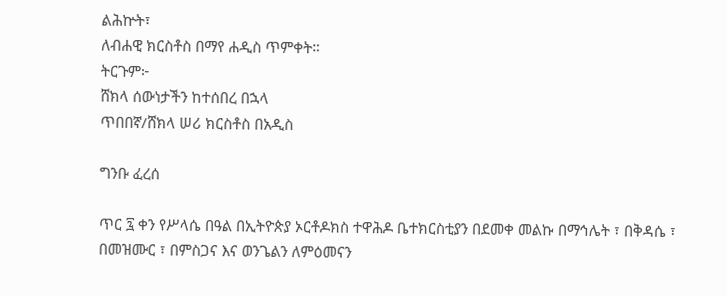ልሕኵት፣
ለብሐዊ ክርስቶስ በማየ ሐዲስ ጥምቀት።
ትርጉም፦
ሸክላ ሰውነታችን ከተሰበረ በኋላ
ጥበበኛ/ሸክላ ሠሪ ክርስቶስ በአዲስ

ግንቡ ፈረሰ

ጥር ፯ ቀን የሥላሴ በዓል በኢትዮጵያ ኦርቶዶክስ ተዋሕዶ ቤተክርስቲያን በደመቀ መልኩ በማኅሌት ፣ በቅዳሴ ፣ በመዝሙር ፣ በምስጋና እና ወንጌልን ለምዕመናን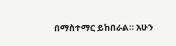በማስተማር ይከበራል። አሁን